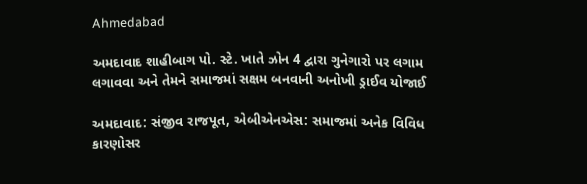Ahmedabad

અમદાવાદ શાહીબાગ પો. સ્ટે. ખાતે ઝોન 4 દ્વારા ગુનેગારો પર લગામ લગાવવા અને તેમને સમાજમાં સક્ષમ બનવાની અનોખી ડ્રાઈવ યોજાઈ

અમદાવાદ: સંજીવ રાજપૂત, એબીએનએસ: સમાજમાં અનેક વિવિધ કારણોસર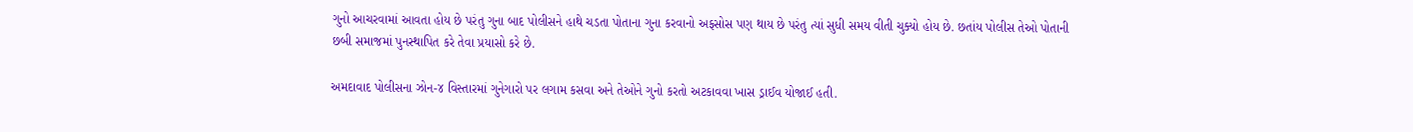ગુનો આચરવામાં આવતા હોય છે પરંતુ ગુના બાદ પોલીસને હાથે ચડતા પોતાના ગુના કરવાનો અફસોસ પણ થાય છે પરંતુ ત્યાં સુધી સમય વીતી ચુક્યો હોય છે. છતાંય પોલીસ તેઓ પોતાની છબી સમાજમાં પુનસ્થાપિત કરે તેવા પ્રયાસો કરે છે.

અમદાવાદ પોલીસના ઝોન-૪ વિસ્તારમાં ગુનેગારો પર લગામ કસવા અને તેઓને ગુનો કરતો અટકાવવા ખાસ ડ્રાઈવ યોજાઈ હતી.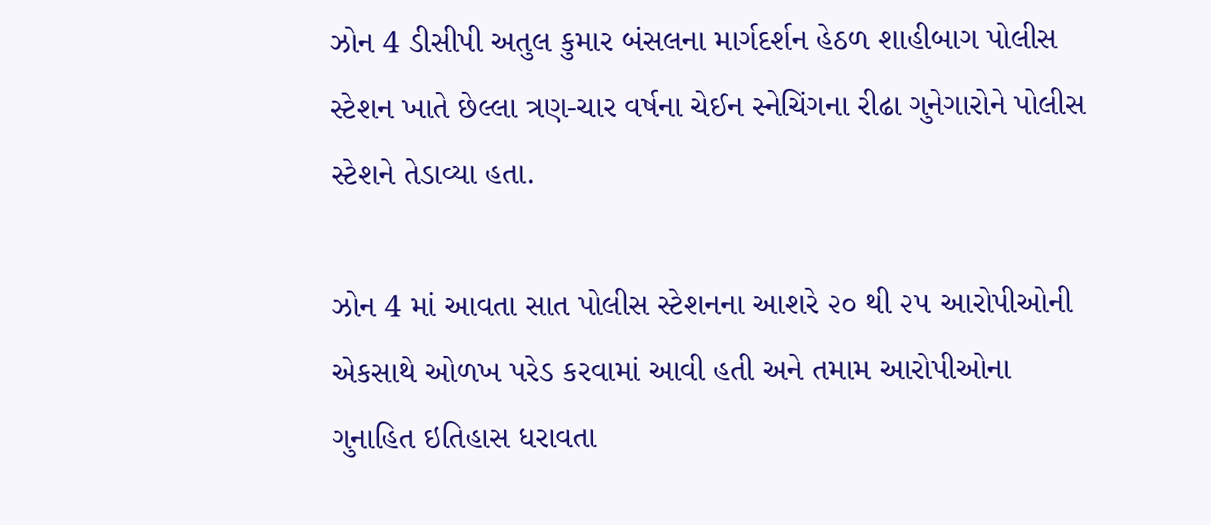ઝોન 4 ડીસીપી અતુલ કુમાર બંસલના માર્ગદર્શન હેઠળ શાહીબાગ પોલીસ સ્ટેશન ખાતે છેલ્લા ત્રણ-ચાર વર્ષના ચેઈન સ્નેચિંગના રીઢા ગુનેગારોને પોલીસ સ્ટેશને તેડાવ્યા હતા.

ઝોન 4 માં આવતા સાત પોલીસ સ્ટેશનના આશરે ૨૦ થી ૨૫ આરોપીઓની એકસાથે ઓળખ પરેડ કરવામાં આવી હતી અને તમામ આરોપીઓના ગુનાહિત ઇતિહાસ ધરાવતા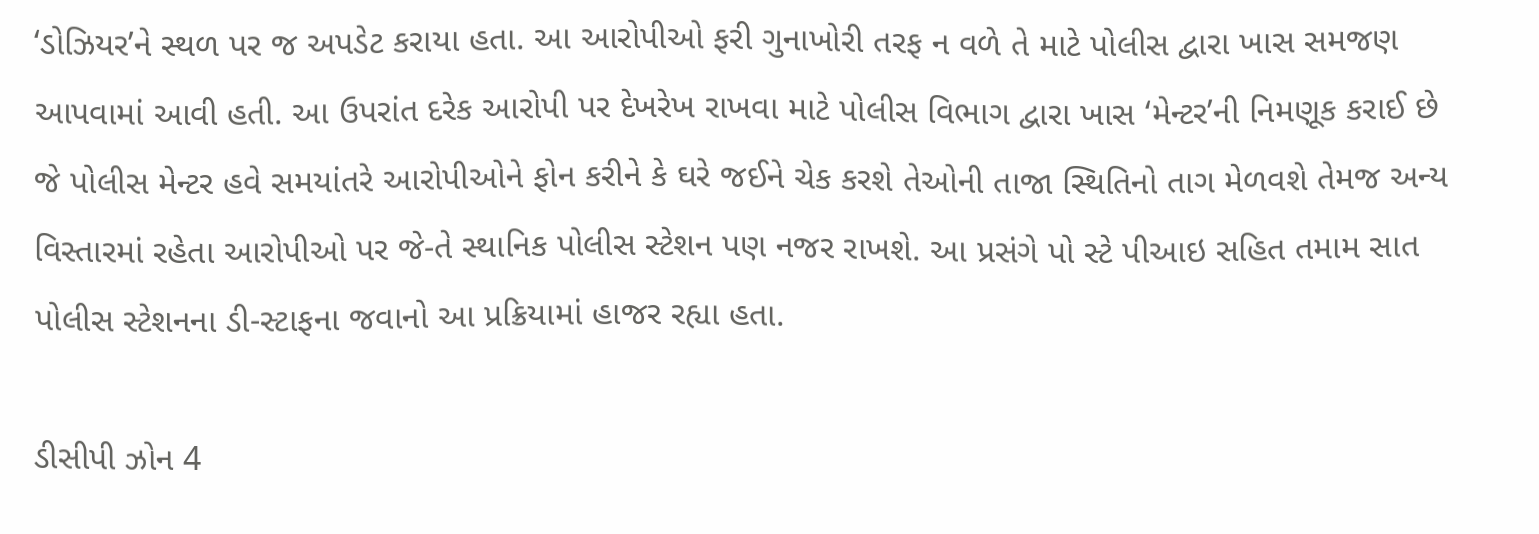‘ડોઝિયર’ને સ્થળ પર જ અપડેટ કરાયા હતા. આ આરોપીઓ ફરી ગુનાખોરી તરફ ન વળે તે માટે પોલીસ દ્વારા ખાસ સમજણ આપવામાં આવી હતી. આ ઉપરાંત દરેક આરોપી પર દેખરેખ રાખવા માટે પોલીસ વિભાગ દ્વારા ખાસ ‘મેન્ટર’ની નિમણૂક કરાઈ છે જે પોલીસ મેન્ટર હવે સમયાંતરે આરોપીઓને ફોન કરીને કે ઘરે જઈને ચેક કરશે તેઓની તાજા સ્થિતિનો તાગ મેળવશે તેમજ અન્ય વિસ્તારમાં રહેતા આરોપીઓ પર જે-તે સ્થાનિક પોલીસ સ્ટેશન પણ નજર રાખશે. આ પ્રસંગે પો સ્ટે પીઆઇ સહિત તમામ સાત પોલીસ સ્ટેશનના ડી-સ્ટાફના જવાનો આ પ્રક્રિયામાં હાજર રહ્યા હતા.

ડીસીપી ઝોન 4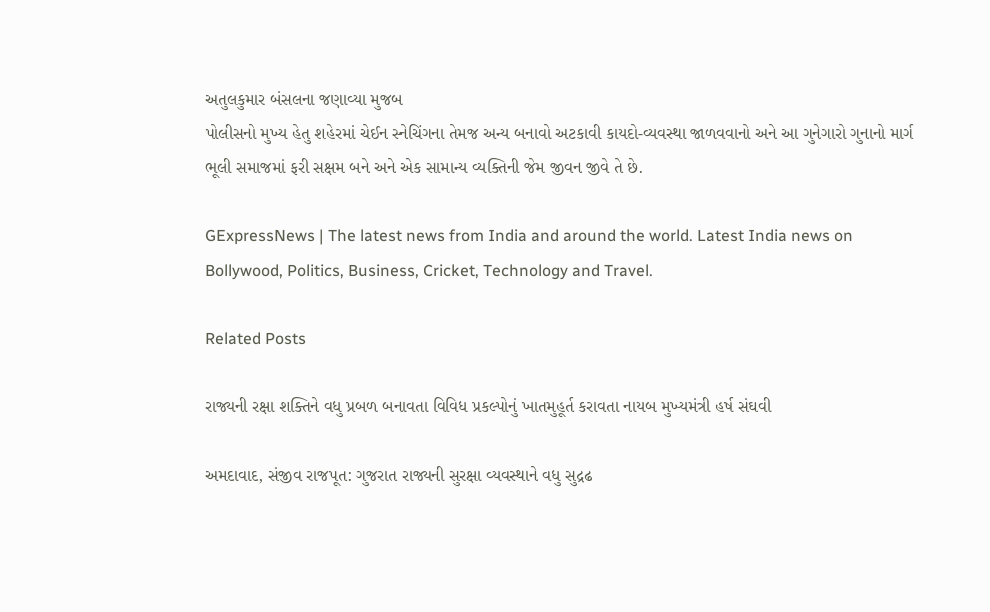અતુલકુમાર બંસલના જણાવ્યા મુજબ
પોલીસનો મુખ્ય હેતુ શહેરમાં ચેઈન સ્નેચિંગના તેમજ અન્ય બનાવો અટકાવી કાયદો-વ્યવસ્થા જાળવવાનો અને આ ગુનેગારો ગુનાનો માર્ગ ભૂલી સમાજમાં ફરી સક્ષમ બને અને એક સામાન્ય વ્યક્તિની જેમ જીવન જીવે તે છે.

GExpressNews | The latest news from India and around the world. Latest India news on Bollywood, Politics, Business, Cricket, Technology and Travel.

Related Posts

રાજ્યની રક્ષા શક્તિને વધુ પ્રબળ બનાવતા વિવિધ પ્રકલ્પોનું ખાતમુહૂર્ત કરાવતા નાયબ મુખ્યમંત્રી હર્ષ સંઘવી

અમદાવાદ, સંજીવ રાજપૂત: ગુજરાત રાજ્યની સુરક્ષા વ્યવસ્થાને વધુ સુદ્રઢ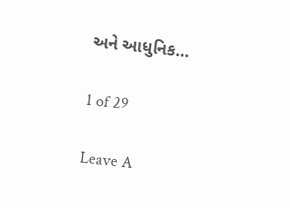અને આધુનિક…

1 of 29

Leave A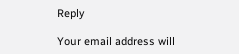Reply

Your email address will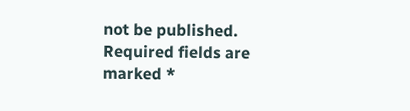not be published. Required fields are marked *